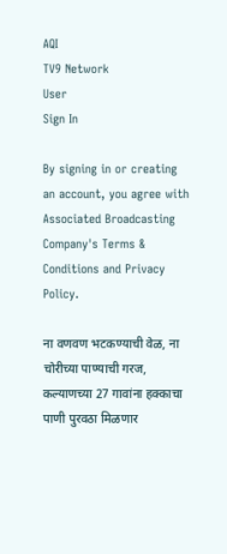AQI
TV9 Network
User
Sign In

By signing in or creating an account, you agree with Associated Broadcasting Company's Terms & Conditions and Privacy Policy.

ना वणवण भटकण्याची वेळ, ना चोरीच्या पाण्याची गरज, कल्याणच्या 27 गावांना हक्काचा पाणी पुरवठा मिळणार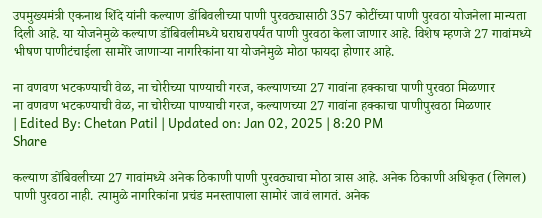उपमुख्यमंत्री एकनाथ शिंदे यांनी कल्याण डोंबिवलीच्या पाणी पुरवठ्यासाठी 357 कोटींच्या पाणी पुरवठा योजनेला मान्यता दिली आहे. या योजनेमुळे कल्याण डोंबिवलीमध्ये घराघरापर्यंत पाणी पुरवठा केला जाणार आहे. विशेष म्हणजे 27 गावांमध्ये भीषण पाणीटंचाईला सामोरे जाणाऱ्या नागरिकांना या योजनेमुळे मोठा फायदा होणार आहे.

ना वणवण भटकण्याची वेळ, ना चोरीच्या पाण्याची गरज, कल्याणच्या 27 गावांना हक्काचा पाणी पुरवठा मिळणार
ना वणवण भटकण्याची वेळ, ना चोरीच्या पाण्याची गरज, कल्याणच्या 27 गावांना हक्काचा पाणीपुरवठा मिळणार
| Edited By: Chetan Patil | Updated on: Jan 02, 2025 | 8:20 PM
Share

कल्याण डोंबिवलीच्या 27 गावांमध्ये अनेक ठिकाणी पाणी पुरवठ्याचा मोठा त्रास आहे. अनेक ठिकाणी अधिकृत (लिगल) पाणी पुरवठा नाही. त्यामुळे नागरिकांना प्रचंड मनस्तापाला सामोरं जावं लागतं. अनेक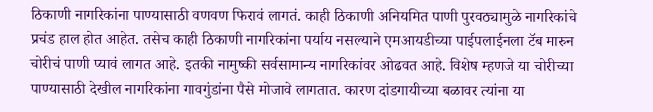ठिकाणी नागरिकांना पाण्यासाठी वणवण फिरावं लागतं. काही ठिकाणी अनियमित पाणी पुरवठ्यामुळे नागरिकांचे प्रचंड हाल होत आहेत. तसेच काही ठिकाणी नागरिकांना पर्याय नसल्याने एमआयडीच्या पाईपलाईनला टॅब मारुन चोरीचं पाणी प्यावं लागत आहे. इतकी नामुष्की सर्वसामान्य नागरिकांवर ओढवत आहे. विशेष म्हणजे या चोरीच्या पाण्यासाठी देखील नागरिकांना गावगुंडांना पैसे मोजावे लागतात. कारण दांडगायीच्या बळावर त्यांना या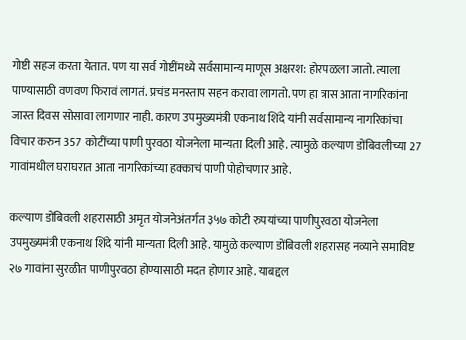गोष्टी सहज करता येतात. पण या सर्व गोष्टींमध्ये सर्वसामान्य माणूस अक्षरश: होरपळला जातो. त्याला पाण्यासाठी वणवण फिरावं लागतं. प्रचंड मनस्ताप सहन करावा लागतो. पण हा त्रास आता नागरिकांना जास्त दिवस सोसावा लागणार नाही. कारण उपमुख्यमंत्री एकनाथ शिंदे यांनी सर्वसामान्य नागरिकांचा विचार करुन 357 कोटींच्या पाणी पुरवठा योजनेला मान्यता दिली आहे. त्यामुळे कल्याण डोंबिवलीच्या 27 गावांमधील घराघरात आता नागरिकांच्या हक्काचं पाणी पोहोचणार आहे.

कल्याण डोंबिवली शहरासाठी अमृत योजनेअंतर्गत ३५७ कोटी रुपयांच्या पाणीपुरवठा योजनेला उपमुख्यमंत्री एकनाथ शिंदे यांनी मान्यता दिली आहे. यामुळे कल्याण डोंबिवली शहरासह नव्याने समाविष्ट २७ गावांना सुरळीत पाणीपुरवठा होण्यासाठी मदत होणार आहे. याबद्दल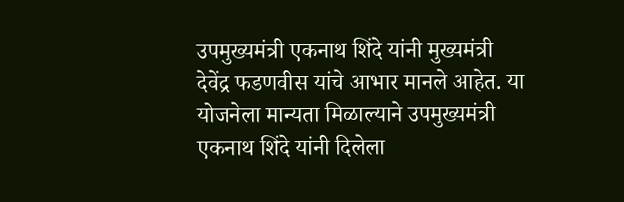उपमुख्यमंत्री एकनाथ शिंदे यांनी मुख्यमंत्री देवेंद्र फडणवीस यांचे आभार मानले आहेत. या योजनेला मान्यता मिळाल्याने उपमुख्यमंत्री एकनाथ शिंदे यांनी दिलेला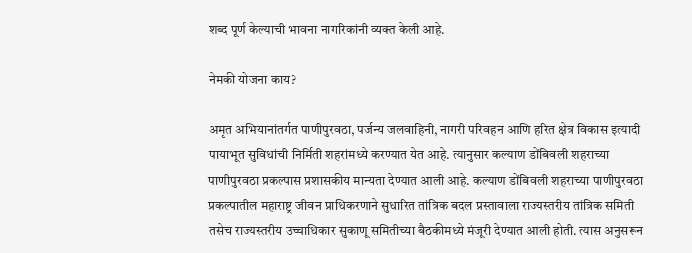शब्द पूर्ण केल्याची भावना नागरिकांनी व्यक्त केली आहे.

नेमकी योजना काय?

अमृत अभियानांतर्गत पाणीपुरवठा, पर्जन्य जलवाहिनी, नागरी परिवहन आणि हरित क्षेत्र विकास इत्यादी पायाभूत सुविधांची निर्मिती शहरांमध्ये करण्यात येत आहे. त्यानुसार कल्याण डोंबिवली शहराच्या पाणीपुरवठा प्रकल्पास प्रशासकीय मान्यता देण्यात आली आहे. कल्याण डोंबिवली शहराच्या पाणीपुरवठा प्रकल्पातील महाराष्ट्र जीवन प्राधिकरणाने सुधारित तांत्रिक बदल प्रस्तावाला राज्यस्तरीय तांत्रिक समिती तसेच राज्यस्तरीय उच्चाधिकार सुकाणू समितीच्या बैठकीमध्ये मंजूरी देण्यात आली होती. त्यास अनुसरून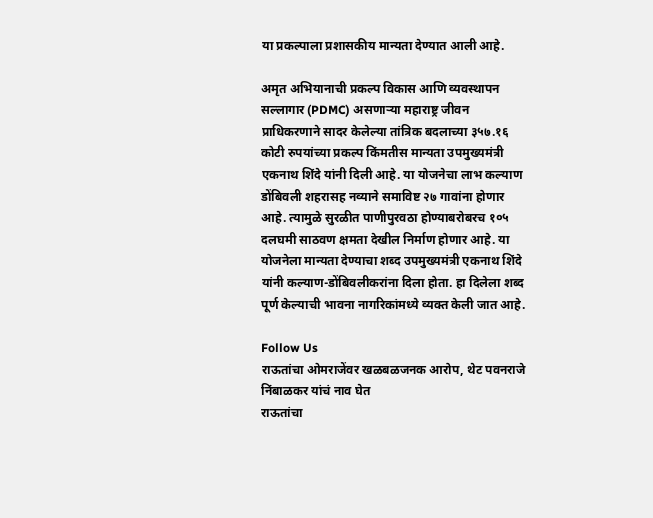या प्रकल्पाला प्रशासकीय मान्यता देण्यात आली आहे.

अमृत अभियानाची प्रकल्प विकास आणि व्यवस्थापन सल्लागार (PDMC) असणाऱ्या महाराष्ट्र जीवन प्राधिकरणाने सादर केलेल्या तांत्रिक बदलाच्या ३५७.१६ कोटी रुपयांच्या प्रकल्प किंमतीस मान्यता उपमुख्यमंत्री एकनाथ शिंदे यांनी दिली आहे. या योजनेचा लाभ कल्याण डोंबिवली शहरासह नव्याने समाविष्ट २७ गावांना होणार आहे. त्यामुळे सुरळीत पाणीपुरवठा होण्याबरोबरच १०५ दलघमी साठवण क्षमता देखील निर्माण होणार आहे. या योजनेला मान्यता देण्याचा शब्द उपमुख्यमंत्री एकनाथ शिंदे यांनी कल्याण-डोंबिवलीकरांना दिला होता. हा दिलेला शब्द पूर्ण केल्याची भावना नागरिकांमध्ये व्यक्त केली जात आहे.

Follow Us
राऊतांचा ओमराजेंवर खळबळजनक आरोप, थेट पवनराजे निंबाळकर यांचं नाव घेत
राऊतांचा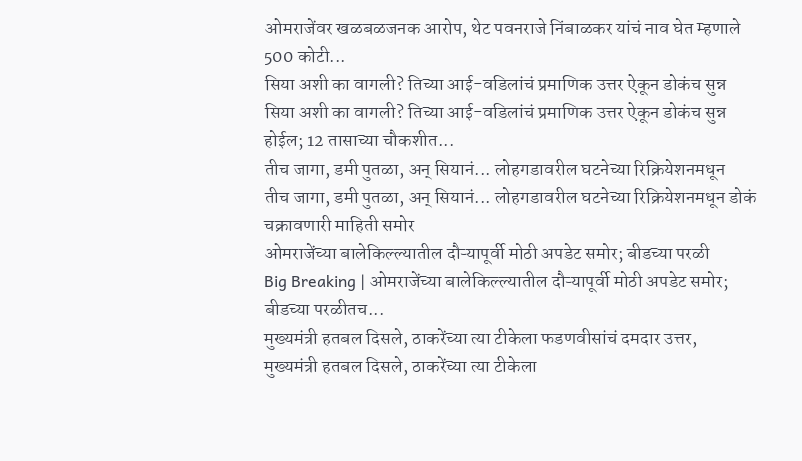ओमराजेंवर खळबळजनक आरोप, थेट पवनराजे निंबाळकर यांचं नाव घेत म्हणाले 500 कोटी...
सिया अशी का वागली? तिच्या आई-वडिलांचं प्रमाणिक उत्तर ऐकून डोकंच सुन्न
सिया अशी का वागली? तिच्या आई-वडिलांचं प्रमाणिक उत्तर ऐकून डोकंच सुन्न होईल; 12 तासाच्या चौकशीत...
तीच जागा, डमी पुतळा, अन् सियानं... लोहगडावरील घटनेच्या रिक्रियेशनमधून
तीच जागा, डमी पुतळा, अन् सियानं... लोहगडावरील घटनेच्या रिक्रियेशनमधून डोकं चक्रावणारी माहिती समोर
ओमराजेंच्या बालेकिल्ल्यातील दौऱ्यापूर्वी मोठी अपडेट समोर; बीडच्या परळी
Big Breaking | ओमराजेंच्या बालेकिल्ल्यातील दौऱ्यापूर्वी मोठी अपडेट समोर; बीडच्या परळीतच...
मुख्यमंत्री हतबल दिसले, ठाकरेंच्या त्या टीकेला फडणवीसांचं दमदार उत्तर,
मुख्यमंत्री हतबल दिसले, ठाकरेंच्या त्या टीकेला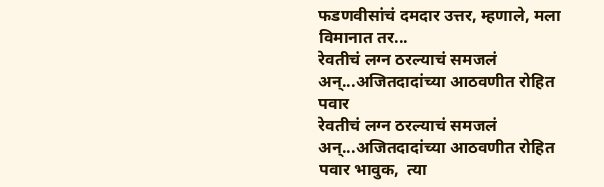फडणवीसांचं दमदार उत्तर, म्हणाले, मला विमानात तर...
रेवतीचं लग्न ठरल्याचं समजलं अन्...अजितदादांच्या आठवणीत रोहित पवार
रेवतीचं लग्न ठरल्याचं समजलं अन्...अजितदादांच्या आठवणीत रोहित पवार भावुक,  त्या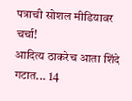पत्राची सोशल मीडियावर चर्चा!
आदित्य ठाकरेच आता शिंदे गटात... 14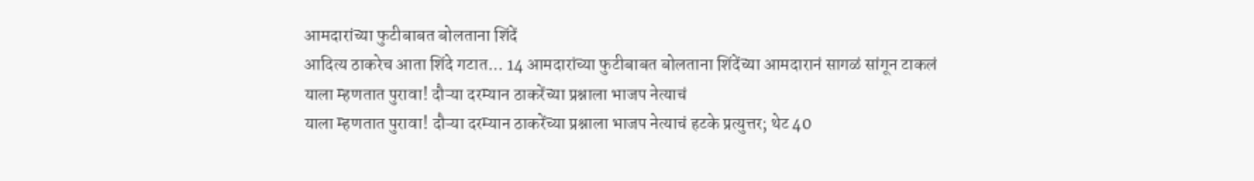आमदारांच्या फुटीबाबत बोलताना शिंदें
आदित्य ठाकरेच आता शिंदे गटात... 14 आमदारांच्या फुटीबाबत बोलताना शिंदेंच्या आमदारानं सागळं सांगून टाकलं
याला म्हणतात पुरावा! दौऱ्या दरम्यान ठाकरेंच्या प्रश्नाला भाजप नेत्याचं
याला म्हणतात पुरावा! दौऱ्या दरम्यान ठाकरेंच्या प्रश्नाला भाजप नेत्याचं हटके प्रत्युत्तर; थेट 40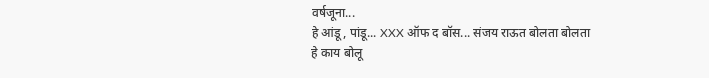वर्षजूना...
हे आंडू, पांडू... XXX ऑफ द बॉस... संजय राऊत बोलता बोलता हे काय बोलू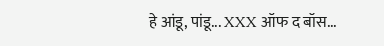हे आंडू, पांडू... XXX ऑफ द बॉस...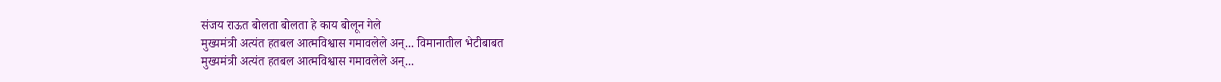संजय राऊत बोलता बोलता हे काय बोलून गेले
मुख्यमंत्री अत्यंत हतबल आत्मविश्वास गमावलेले अन्... विमानातील भेटीबाबत
मुख्यमंत्री अत्यंत हतबल आत्मविश्वास गमावलेले अन्...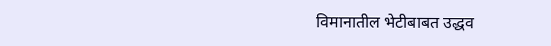विमानातील भेटीबाबत उद्धव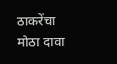ठाकरेंचा मोठा दावा